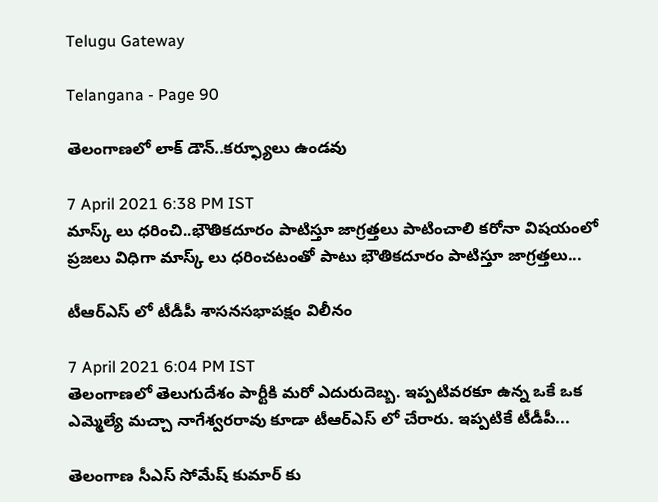Telugu Gateway

Telangana - Page 90

తెలంగాణలో లాక్ డౌన్..కర్ఫ్యూలు ఉండవు

7 April 2021 6:38 PM IST
మాస్క్ లు ధరించి..భౌతికదూరం పాటిస్తూ జాగ్రత్తలు పాటించాలి కరోనా విషయంలో ప్రజలు విధిగా మాస్క్ లు ధరించటంతో పాటు భౌతికదూరం పాటిస్తూ జాగ్రత్తలు...

టీఆర్ఎస్ లో టీడీపీ శాసనసభాపక్షం విలీనం

7 April 2021 6:04 PM IST
తెలంగాణలో తెలుగుదేశం పార్టీకి మరో ఎదురుదెబ్బ. ఇప్పటివరకూ ఉన్న ఒకే ఒక ఎమ్మెల్యే మచ్చా నాగేశ్వరరావు కూడా టీఆర్ఎస్ లో చేరారు. ఇప్పటికే టీడీపీ...

తెలంగాణ సీఎస్ సోమేష్ కుమార్ కు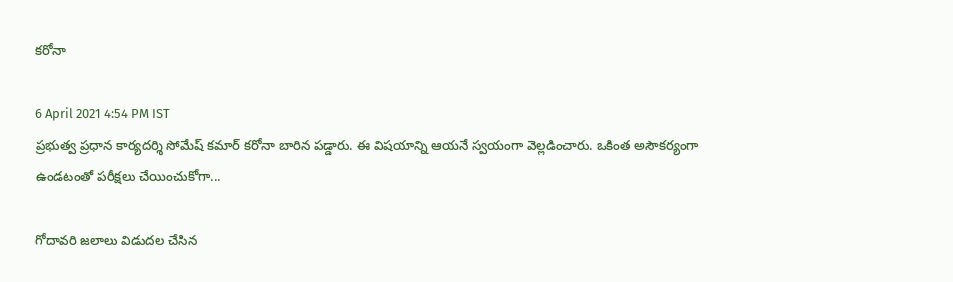కరోనా

6 April 2021 4:54 PM IST
ప్రభుత్వ ప్రధాన కార్యదర్శి సోమేష్ కమార్ కరోనా బారిన పడ్డారు. ఈ విషయాన్ని ఆయనే స్వయంగా వెల్లడించారు. ఒకింత అసౌకర్యంగా ఉండటంతో పరీక్షలు చేయించుకోగా...

గోదావరి జలాలు విడుదల చేసిన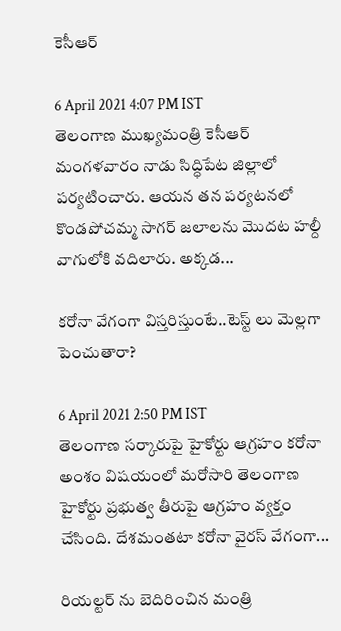కెసీఆర్

6 April 2021 4:07 PM IST
తెలంగాణ ముఖ్యమంత్రి కెసీఆర్ మంగళవారం నాడు సిద్ధిపేట జిల్లాలో పర్యటించారు. ఆయన తన పర్యటనలో కొండపోచమ్మ సాగర్ జలాలను మొదట హల్దీ వాగులోకి వదిలారు. అక్కడ...

కరోనా వేగంగా విస్తరిస్తుంటే..టెస్ట్ లు మెల్లగా పెంచుతారా?

6 April 2021 2:50 PM IST
తెలంగాణ సర్కారుపై హైకోర్టు ఆగ్రహం కరోనా అంశం విషయంలో మరోసారి తెలంగాణ హైకోర్టు ప్రభుత్వ తీరుపై ఆగ్రహం వ్యక్తం చేసింది. దేశమంతటా కరోనా వైరస్ వేగంగా...

రియల్టర్ ను బెదిరించిన మంత్రి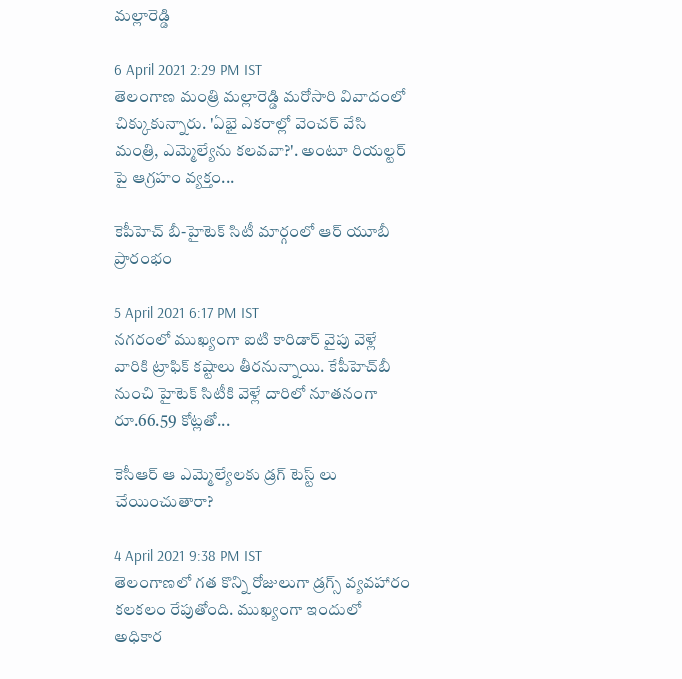మల్లారెడ్డి

6 April 2021 2:29 PM IST
తెలంగాణ మంత్రి మల్లారెడ్డి మరోసారి వివాదంలో చిక్కుకున్నారు. 'ఏభై ఎకరాల్లో వెంచర్ వేసి మంత్రి, ఎమ్మెల్యేను కలవవా?'. అంటూ రియల్టర్ పై ఆగ్రహం వ్యక్తం...

కెపీహెచ్ బీ-హైటెక్ సిటీ మార్గంలో ఆర్ యూబీ ప్రారంభం

5 April 2021 6:17 PM IST
నగరంలో ముఖ్యంగా ఐటి కారిడార్ వైపు వెళ్లే వారికి ట్రాఫిక్ కష్టాలు తీరనున్నాయి. కేపీహెచ్‌బీ నుంచి హైటెక్‌ సిటీకి వెళ్లే దారిలో నూతనంగా రూ.66.59 కోట్లతో...

కెసీఆర్ ఆ ఎమ్మెల్యేలకు డ్రగ్ టెస్ట్ లు చేయించుతారా?

4 April 2021 9:38 PM IST
తెలంగాణలో గత కొన్ని రోజులుగా డ్రగ్స్ వ్యవహారం కలకలం రేపుతోంది. ముఖ్యంగా ఇందులో అధికార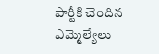పార్టీకి చెందిన ఎమ్మెల్యేలు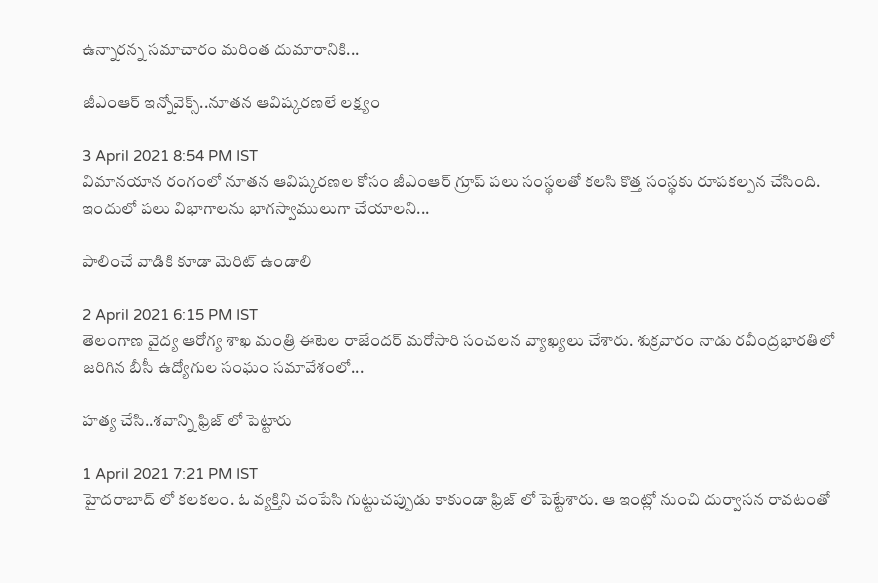ఉన్నారన్న సమాచారం మరింత దుమారానికి...

జీఎంఆర్ ఇన్నోవెక్స్..నూతన ఆవిష్కరణలే లక్ష్యం

3 April 2021 8:54 PM IST
విమానయాన రంగంలో నూతన ఆవిష్కరణల కోసం జీఎంఆర్ గ్రూప్ పలు సంస్థలతో కలసి కొత్త సంస్థకు రూపకల్పన చేసింది. ఇందులో పలు విభాగాలను భాగస్వాములుగా చేయాలని...

పాలించే వాడికి కూడా మెరిట్ ఉండాలి

2 April 2021 6:15 PM IST
తెలంగాణ వైద్య ఆరోగ్య శాఖ మంత్రి ఈటెల రాజేందర్ మరోసారి సంచలన వ్యాఖ్యలు చేశారు. శుక్రవారం నాడు రవీంద్రభారతిలో జరిగిన బీసీ ఉద్యోగుల సంఘం సమావేశంలో...

హత్య చేసి..శవాన్ని ఫ్రిజ్ లో పెట్టారు

1 April 2021 7:21 PM IST
హైదరాబాద్ లో కలకలం. ఓ వ్యక్తిని చంపేసి గుట్టుచప్పుడు కాకుండా ఫ్రిజ్ లో పెట్టేశారు. ఆ ఇంట్లో నుంచి దుర్వాసన రావటంతో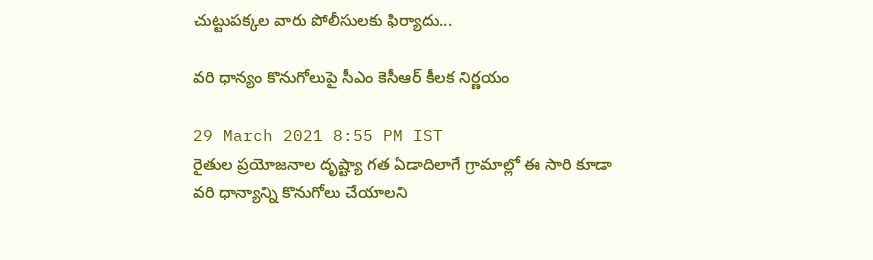చుట్టుపక్కల వారు పోలీసులకు ఫిర్యాదు...

వరి ధాన్యం కొనుగోలుపై సీఎం కెసీఆర్ కీలక నిర్ణయం

29 March 2021 8:55 PM IST
రైతుల ప్రయోజనాల దృష్ట్యా గత ఏడాదిలాగే గ్రామాల్లో ఈ సారి కూడా వరి ధాన్యాన్ని కొనుగోలు చేయాలని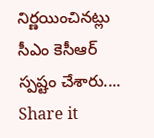నిర్ణయించినట్లు సీఎం కెసీఆర్ స్పష్టం చేశారు....
Share it